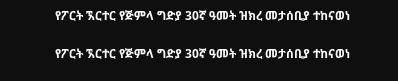የፖርት ኧርተር የጅምላ ግድያ 30ኛ ዓመት ዝክረ መታሰቢያ ተከናወነ

የፖርት ኧርተር የጅምላ ግድያ 30ኛ ዓመት ዝክረ መታሰቢያ ተከናወነ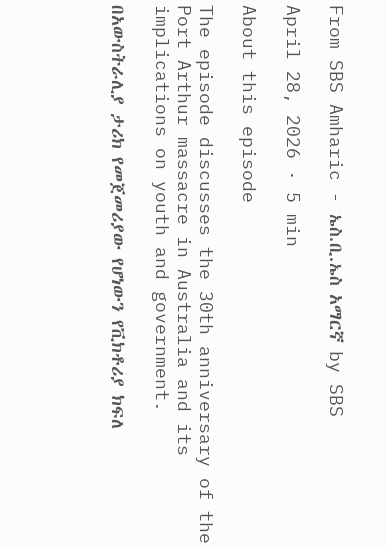From SBS Amharic - ኤስ.ቢ.ኤስ አማርኛ by SBS

April 28, 2026 · 5 min

About this episode

The episode discusses the 30th anniversary of the Port Arthur massacre in Australia and its implications on youth and government.

በአውስትራሊያ ታሪክ የመጀመሪያው የሆነውን የቪክቶሪያ ክፍለ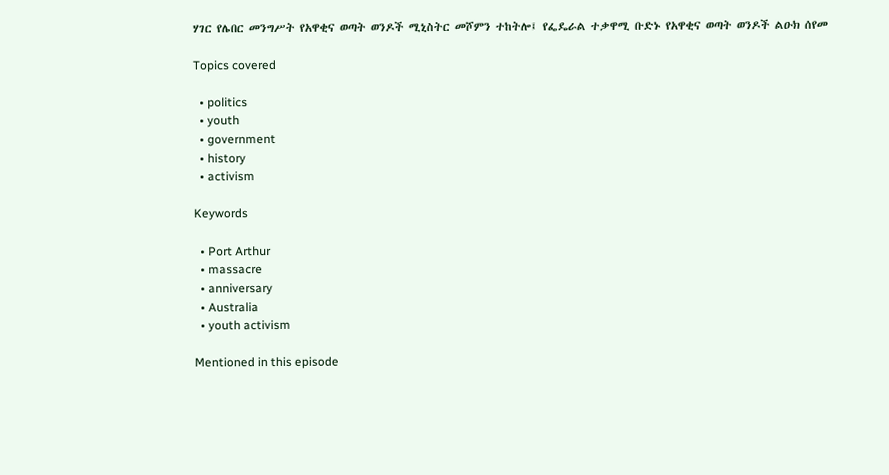ሃገር የሌበር መንግሥት የአዋቂና ወጣት ወንዶች ሚኒስትር መሾምን ተከትሎ፤ የፌዴራል ተቃዋሚ ቡድኑ የአዋቂና ወጣት ወንዶች ልዑክ ሰየመ

Topics covered

  • politics
  • youth
  • government
  • history
  • activism

Keywords

  • Port Arthur
  • massacre
  • anniversary
  • Australia
  • youth activism

Mentioned in this episode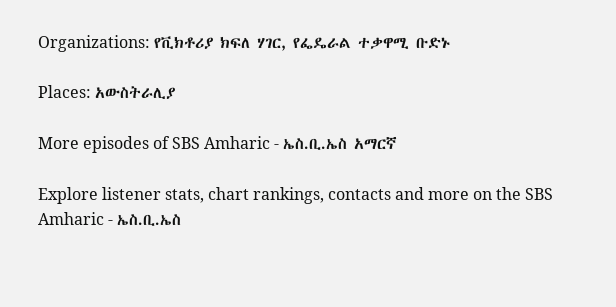Organizations: የቪክቶሪያ ክፍለ ሃገር, የፌዴራል ተቃዋሚ ቡድኑ

Places: አውስትራሊያ

More episodes of SBS Amharic - ኤስ.ቢ.ኤስ አማርኛ

Explore listener stats, chart rankings, contacts and more on the SBS Amharic - ኤስ.ቢ.ኤስ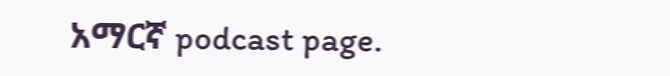አማርኛ podcast page.